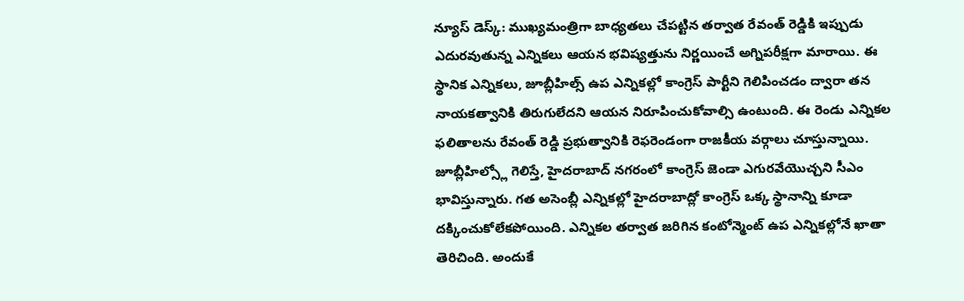న్యూస్ డెస్క్: ముఖ్యమంత్రిగా బాధ్యతలు చేపట్టిన తర్వాత రేవంత్ రెడ్డికి ఇప్పుడు ఎదురవుతున్న ఎన్నికలు ఆయన భవిష్యత్తును నిర్ణయించే అగ్నిపరీక్షగా మారాయి. ఈ స్థానిక ఎన్నికలు, జూబ్లీహిల్స్ ఉప ఎన్నికల్లో కాంగ్రెస్ పార్టీని గెలిపించడం ద్వారా తన నాయకత్వానికి తిరుగులేదని ఆయన నిరూపించుకోవాల్సి ఉంటుంది. ఈ రెండు ఎన్నికల ఫలితాలను రేవంత్ రెడ్డి ప్రభుత్వానికి రెఫరెండంగా రాజకీయ వర్గాలు చూస్తున్నాయి.
జూబ్లీహిల్స్లో గెలిస్తే, హైదరాబాద్ నగరంలో కాంగ్రెస్ జెండా ఎగురవేయొచ్చని సీఎం భావిస్తున్నారు. గత అసెంబ్లీ ఎన్నికల్లో హైదరాబాద్లో కాంగ్రెస్ ఒక్క స్థానాన్ని కూడా దక్కించుకోలేకపోయింది. ఎన్నికల తర్వాత జరిగిన కంటోన్మెంట్ ఉప ఎన్నికల్లోనే ఖాతా తెరిచింది. అందుకే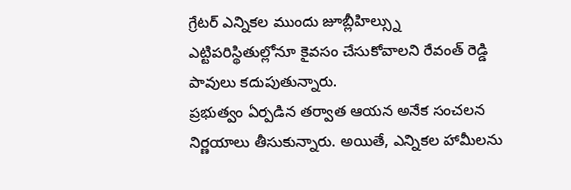గ్రేటర్ ఎన్నికల ముందు జూబ్లీహిల్స్ను ఎట్టిపరిస్థితుల్లోనూ కైవసం చేసుకోవాలని రేవంత్ రెడ్డి పావులు కదుపుతున్నారు.
ప్రభుత్వం ఏర్పడిన తర్వాత ఆయన అనేక సంచలన నిర్ణయాలు తీసుకున్నారు. అయితే, ఎన్నికల హామీలను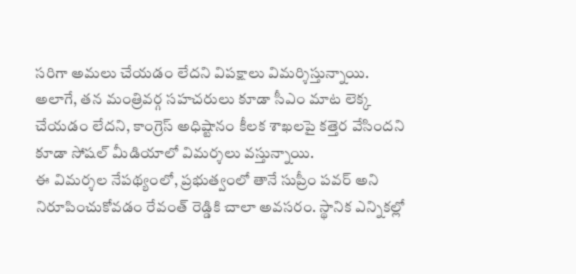సరిగా అమలు చేయడం లేదని విపక్షాలు విమర్శిస్తున్నాయి. అలాగే, తన మంత్రివర్గ సహచరులు కూడా సీఎం మాట లెక్క చేయడం లేదని, కాంగ్రెస్ అధిష్టానం కీలక శాఖలపై కత్తెర వేసిందని కూడా సోషల్ మీడియాలో విమర్శలు వస్తున్నాయి.
ఈ విమర్శల నేపథ్యంలో, ప్రభుత్వంలో తానే సుప్రీం పవర్ అని నిరూపించుకోవడం రేవంత్ రెడ్డికి చాలా అవసరం. స్థానిక ఎన్నికల్లో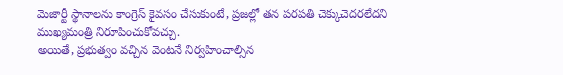మెజార్టీ స్థానాలను కాంగ్రెస్ కైవసం చేసుకుంటే, ప్రజల్లో తన పరపతి చెక్కుచెదరలేదని ముఖ్యమంత్రి నిరూపించుకోవచ్చు.
అయితే, ప్రభుత్వం వచ్చిన వెంటనే నిర్వహించాల్సిన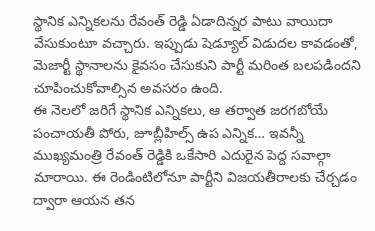స్థానిక ఎన్నికలను రేవంత్ రెడ్డి ఏడాదిన్నర పాటు వాయిదా వేసుకుంటూ వచ్చారు. ఇప్పుడు షెడ్యూల్ విడుదల కావడంతో, మెజార్టీ స్థానాలను కైవసం చేసుకుని పార్టీ మరింత బలపడిందని చూపించుకోవాల్సిన అవసరం ఉంది.
ఈ నెలలో జరిగే స్థానిక ఎన్నికలు, ఆ తర్వాత జరగబోయే పంచాయతీ పోరు, జూబ్లీహిల్స్ ఉప ఎన్నిక… ఇవన్నీ ముఖ్యమంత్రి రేవంత్ రెడ్డికి ఒకేసారి ఎదురైన పెద్ద సవాల్గా మారాయి. ఈ రెండింటిలోనూ పార్టీని విజయతీరాలకు చేర్చడం ద్వారా ఆయన తన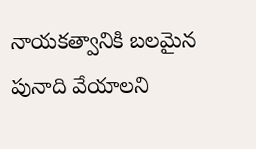నాయకత్వానికి బలమైన పునాది వేయాలని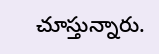చూస్తున్నారు.